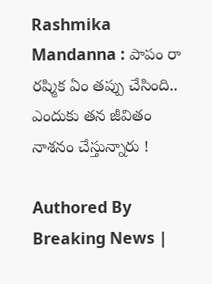Rashmika Mandanna : పాపం రా రష్మిక ఏం తప్పు చేసింది.. ఎందుకు తన జీవితం నాశనం చేస్తున్నారు !

Authored By Breaking News |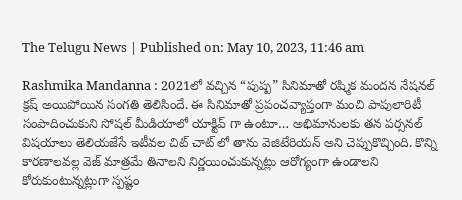The Telugu News | Published on: May 10, 2023, 11:46 am

Rashmika Mandanna : 2021లో వచ్చిన “పుష్ప” సినిమాతో రష్మిక మందన నేషనల్ క్రష్ అయిపోయిన సంగతి తెలిసిందే. ఈ సినిమాతో ప్రపంచవ్యాప్తంగా మంచి పాపులారిటీ సంపాదించుకుని సోషల్ మీడియాలో యాక్టివ్ గా ఉంటూ… అభిమానులకు తన పర్సనల్ విషయాలు తెలియజేసే ఇటీవల చిట్ చాట్ లో తాను వెజిటేరియన్ అని చెప్పుకొచ్చింది. కొన్ని కారణాలవల్ల వెజ్ మాత్రమే తినాలని నిర్ణయించుకున్నట్లు ఆరోగ్యంగా ఉండాలని కోరుకుంటున్నట్లుగా స్పష్టం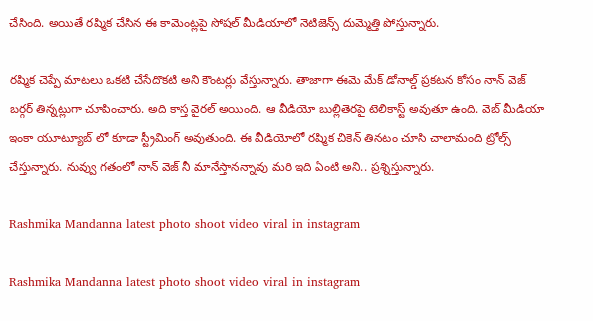చేసింది. అయితే రష్మిక చేసిన ఈ కామెంట్లపై సోషల్ మీడియాలో నెటిజెన్స్ దుమ్మెత్తి పోస్తున్నారు.

రష్మిక చెప్పే మాటలు ఒకటి చేసేదొకటి అని కౌంటర్లు వేస్తున్నారు. తాజాగా ఈమె మేక్ డోనాల్డ్ ప్రకటన కోసం నాన్ వెజ్ బర్గర్ తిన్నట్లుగా చూపించారు. అది కాస్త వైరల్ అయింది. ఆ వీడియో బుల్లితెరపై టెలికాస్ట్ అవుతూ ఉంది. వెబ్ మీడియా ఇంకా యూట్యూబ్ లో కూడా స్ట్రీమింగ్ అవుతుంది. ఈ వీడియోలో రష్మిక చికెన్ తినటం చూసి చాలామంది ట్రోల్స్ చేస్తున్నారు. నువ్వు గతంలో నాన్ వెజ్ నీ మానేస్తానన్నావు మరి ఇది ఏంటి అని.. ప్రశ్నిస్తున్నారు.

Rashmika Mandanna latest photo shoot video viral in instagram

Rashmika Mandanna latest photo shoot video viral in instagram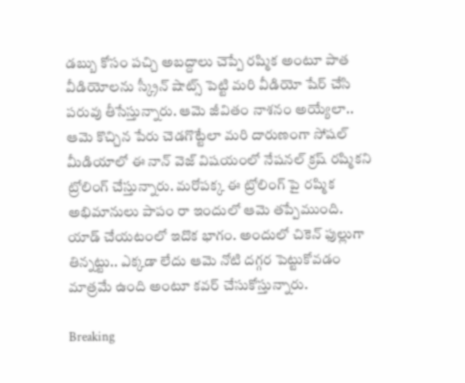డబ్బు కోసం పచ్చి అబద్దాలు చెప్పే రష్మిక అంటూ పాత వీడియోలను స్క్రీన్ షాట్స్ పెట్టి మరి వీడియో షేర్ చేసి పరువు తీసేస్తున్నారు. ఆమె జీవితం నాశనం అయ్యేలా.. ఆమె కొచ్చిన పేరు చెడగొట్టేలా మరి దారుణంగా సోషల్ మీడియాలో ఈ నాన్ వెజ్ విషయంలో నేషనల్ క్రష్ రష్మికని ట్రోలింగ్ చేస్తున్నారు. మరోపక్క ఈ ట్రోలింగ్ పై రష్మిక అభిమానులు పాపం రా ఇందులో ఆమె తప్పేముంది. యాడ్ చేయటంలో ఇదొక భాగం. అందులో చికెన్ ఫుల్లుగా తిన్నట్టు.. ఎక్కడా లేదు ఆమె నోటి దగ్గర పెట్టుకోవడం మాత్రమే ఉంది అంటూ కవర్ చేసుకోస్తున్నారు.

Breaking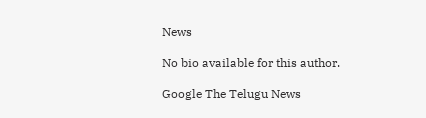News

No bio available for this author.

Google The Telugu News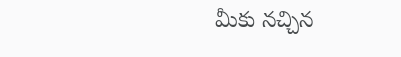మీకు నచ్చిన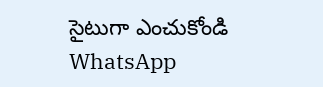సైటుగా ఎంచుకోండి
WhatsApp